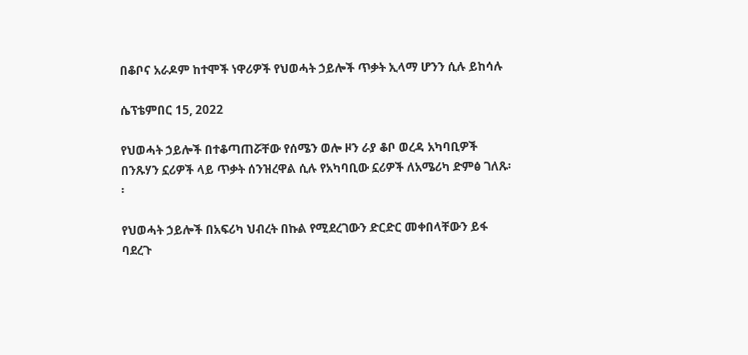በቆቦና አራዶም ከተሞች ነዋሪዎች የህወሓት ኃይሎች ጥቃት ኢላማ ሆንን ሲሉ ይከሳሉ

ሴፕቴምበር 15, 2022

የህወሓት ኃይሎች በተቆጣጠሯቸው የሰሜን ወሎ ዞን ራያ ቆቦ ወረዳ አካባቢዎች በንጹሃን ኗሪዎች ላይ ጥቃት ሰንዝረዋል ሲሉ የአካባቢው ኗሪዎች ለአሜሪካ ድምፅ ገለጹ፡፡

የህወሓት ኃይሎች በአፍሪካ ህብረት በኩል የሚደረገውን ድርድር መቀበላቸውን ይፋ ባደረጉ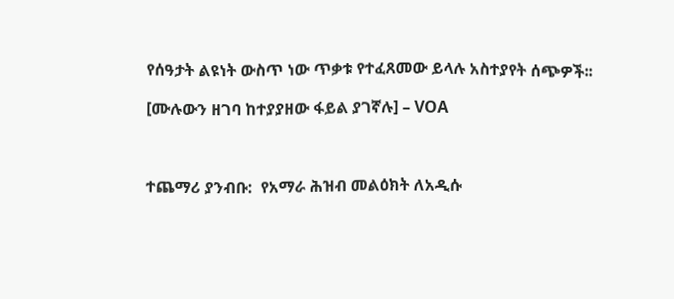የሰዓታት ልዩነት ውስጥ ነው ጥቃቱ የተፈጸመው ይላሉ አስተያየት ሰጭዎች፡፡

[ሙሉውን ዘገባ ከተያያዘው ፋይል ያገኛሉ] – VOA



ተጨማሪ ያንብቡ:  የአማራ ሕዝብ መልዕክት ለአዲሱ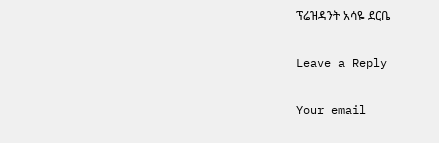ፕሬዝዳንት አሳዬ ደርቤ

Leave a Reply

Your email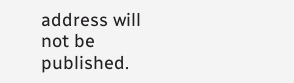address will not be published.